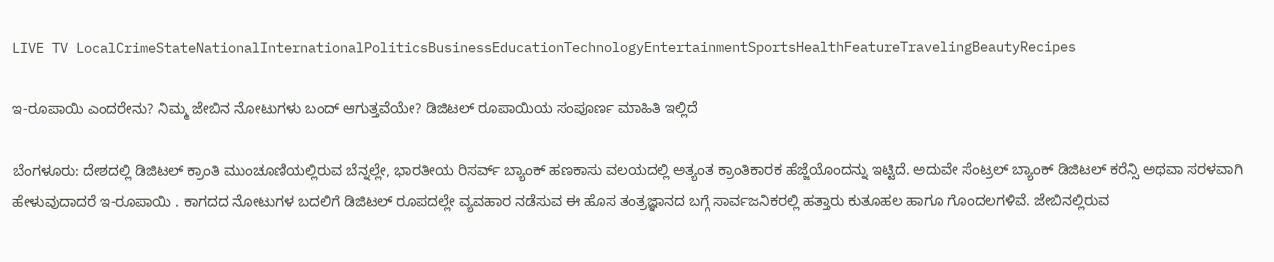LIVE TV LocalCrimeStateNationalInternationalPoliticsBusinessEducationTechnologyEntertainmentSportsHealthFeatureTravelingBeautyRecipes

ಇ-ರೂಪಾಯಿ ಎಂದರೇನು? ನಿಮ್ಮ ಜೇಬಿನ ನೋಟುಗಳು ಬಂದ್ ಆಗುತ್ತವೆಯೇ? ಡಿಜಿಟಲ್ ರೂಪಾಯಿಯ ಸಂಪೂರ್ಣ ಮಾಹಿತಿ ಇಲ್ಲಿದೆ

ಬೆಂಗಳೂರು: ದೇಶದಲ್ಲಿ ಡಿಜಿಟಲ್ ಕ್ರಾಂತಿ ಮುಂಚೂಣಿಯಲ್ಲಿರುವ ಬೆನ್ನಲ್ಲೇ, ಭಾರತೀಯ ರಿಸರ್ವ್ ಬ್ಯಾಂಕ್ ಹಣಕಾಸು ವಲಯದಲ್ಲಿ ಅತ್ಯಂತ ಕ್ರಾಂತಿಕಾರಕ ಹೆಜ್ಜೆಯೊಂದನ್ನು ಇಟ್ಟಿದೆ. ಅದುವೇ ಸೆಂಟ್ರಲ್ ಬ್ಯಾಂಕ್ ಡಿಜಿಟಲ್ ಕರೆನ್ಸಿ ಅಥವಾ ಸರಳವಾಗಿ ಹೇಳುವುದಾದರೆ ಇ-ರೂಪಾಯಿ . ಕಾಗದದ ನೋಟುಗಳ ಬದಲಿಗೆ ಡಿಜಿಟಲ್ ರೂಪದಲ್ಲೇ ವ್ಯವಹಾರ ನಡೆಸುವ ಈ ಹೊಸ ತಂತ್ರಜ್ಞಾನದ ಬಗ್ಗೆ ಸಾರ್ವಜನಿಕರಲ್ಲಿ ಹತ್ತಾರು ಕುತೂಹಲ ಹಾಗೂ ಗೊಂದಲಗಳಿವೆ. ಜೇಬಿನಲ್ಲಿರುವ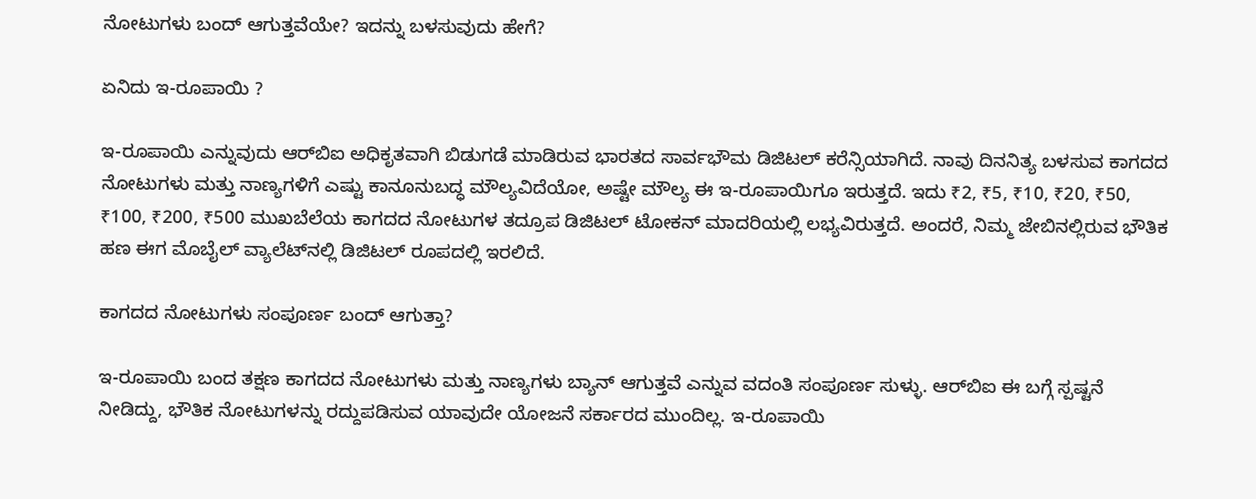ನೋಟುಗಳು ಬಂದ್ ಆಗುತ್ತವೆಯೇ? ಇದನ್ನು ಬಳಸುವುದು ಹೇಗೆ?

ಏನಿದು ಇ-ರೂಪಾಯಿ ?

ಇ-ರೂಪಾಯಿ ಎನ್ನುವುದು ಆರ್‌ಬಿಐ ಅಧಿಕೃತವಾಗಿ ಬಿಡುಗಡೆ ಮಾಡಿರುವ ಭಾರತದ ಸಾರ್ವಭೌಮ ಡಿಜಿಟಲ್ ಕರೆನ್ಸಿಯಾಗಿದೆ. ನಾವು ದಿನನಿತ್ಯ ಬಳಸುವ ಕಾಗದದ ನೋಟುಗಳು ಮತ್ತು ನಾಣ್ಯಗಳಿಗೆ ಎಷ್ಟು ಕಾನೂನುಬದ್ಧ ಮೌಲ್ಯವಿದೆಯೋ, ಅಷ್ಟೇ ಮೌಲ್ಯ ಈ ಇ-ರೂಪಾಯಿಗೂ ಇರುತ್ತದೆ. ಇದು ₹2, ₹5, ₹10, ₹20, ₹50, ₹100, ₹200, ₹500 ಮುಖಬೆಲೆಯ ಕಾಗದದ ನೋಟುಗಳ ತದ್ರೂಪ ಡಿಜಿಟಲ್ ಟೋಕನ್ ಮಾದರಿಯಲ್ಲಿ ಲಭ್ಯವಿರುತ್ತದೆ. ಅಂದರೆ, ನಿಮ್ಮ ಜೇಬಿನಲ್ಲಿರುವ ಭೌತಿಕ ಹಣ ಈಗ ಮೊಬೈಲ್ ವ್ಯಾಲೆಟ್‌ನಲ್ಲಿ ಡಿಜಿಟಲ್ ರೂಪದಲ್ಲಿ ಇರಲಿದೆ.

ಕಾಗದದ ನೋಟುಗಳು ಸಂಪೂರ್ಣ ಬಂದ್ ಆಗುತ್ತಾ?

ಇ-ರೂಪಾಯಿ ಬಂದ ತಕ್ಷಣ ಕಾಗದದ ನೋಟುಗಳು ಮತ್ತು ನಾಣ್ಯಗಳು ಬ್ಯಾನ್ ಆಗುತ್ತವೆ ಎನ್ನುವ ವದಂತಿ ಸಂಪೂರ್ಣ ಸುಳ್ಳು. ಆರ್‌ಬಿಐ ಈ ಬಗ್ಗೆ ಸ್ಪಷ್ಟನೆ ನೀಡಿದ್ದು, ಭೌತಿಕ ನೋಟುಗಳನ್ನು ರದ್ದುಪಡಿಸುವ ಯಾವುದೇ ಯೋಜನೆ ಸರ್ಕಾರದ ಮುಂದಿಲ್ಲ. ಇ-ರೂಪಾಯಿ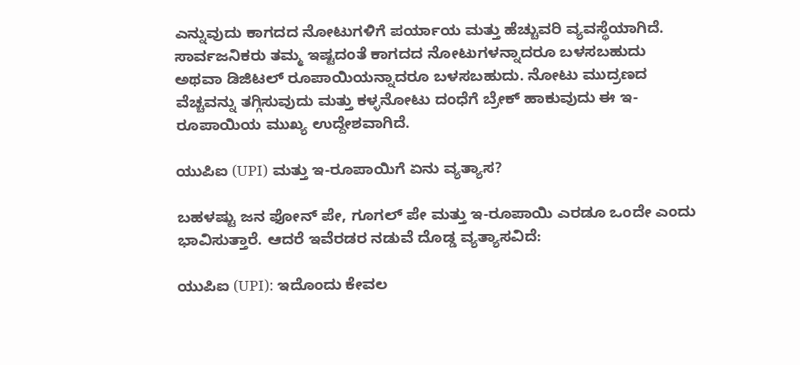ಎನ್ನುವುದು ಕಾಗದದ ನೋಟುಗಳಿಗೆ ಪರ್ಯಾಯ ಮತ್ತು ಹೆಚ್ಚುವರಿ ವ್ಯವಸ್ಥೆಯಾಗಿದೆ. ಸಾರ್ವಜನಿಕರು ತಮ್ಮ ಇಷ್ಟದಂತೆ ಕಾಗದದ ನೋಟುಗಳನ್ನಾದರೂ ಬಳಸಬಹುದು ಅಥವಾ ಡಿಜಿಟಲ್ ರೂಪಾಯಿಯನ್ನಾದರೂ ಬಳಸಬಹುದು. ನೋಟು ಮುದ್ರಣದ ವೆಚ್ಚವನ್ನು ತಗ್ಗಿಸುವುದು ಮತ್ತು ಕಳ್ಳನೋಟು ದಂಧೆಗೆ ಬ್ರೇಕ್ ಹಾಕುವುದು ಈ ಇ-ರೂಪಾಯಿಯ ಮುಖ್ಯ ಉದ್ದೇಶವಾಗಿದೆ.

ಯುಪಿಐ (UPI) ಮತ್ತು ಇ-ರೂಪಾಯಿಗೆ ಏನು ವ್ಯತ್ಯಾಸ?

ಬಹಳಷ್ಟು ಜನ ಫೋನ್ ಪೇ, ಗೂಗಲ್ ಪೇ ಮತ್ತು ಇ-ರೂಪಾಯಿ ಎರಡೂ ಒಂದೇ ಎಂದು ಭಾವಿಸುತ್ತಾರೆ. ಆದರೆ ಇವೆರಡರ ನಡುವೆ ದೊಡ್ಡ ವ್ಯತ್ಯಾಸವಿದೆ:

ಯುಪಿಐ (UPI): ಇದೊಂದು ಕೇವಲ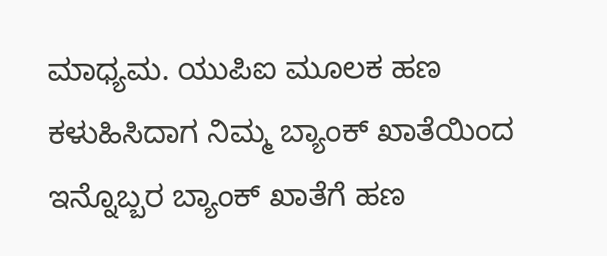ಮಾಧ್ಯಮ. ಯುಪಿಐ ಮೂಲಕ ಹಣ ಕಳುಹಿಸಿದಾಗ ನಿಮ್ಮ ಬ್ಯಾಂಕ್ ಖಾತೆಯಿಂದ ಇನ್ನೊಬ್ಬರ ಬ್ಯಾಂಕ್ ಖಾತೆಗೆ ಹಣ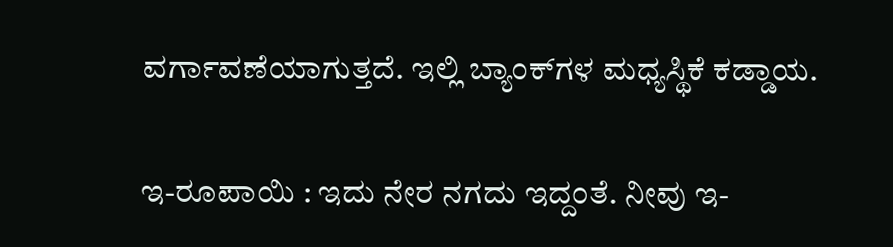ವರ್ಗಾವಣೆಯಾಗುತ್ತದೆ. ಇಲ್ಲಿ ಬ್ಯಾಂಕ್‌ಗಳ ಮಧ್ಯಸ್ಥಿಕೆ ಕಡ್ಡಾಯ.

ಇ-ರೂಪಾಯಿ : ಇದು ನೇರ ನಗದು ಇದ್ದಂತೆ. ನೀವು ಇ-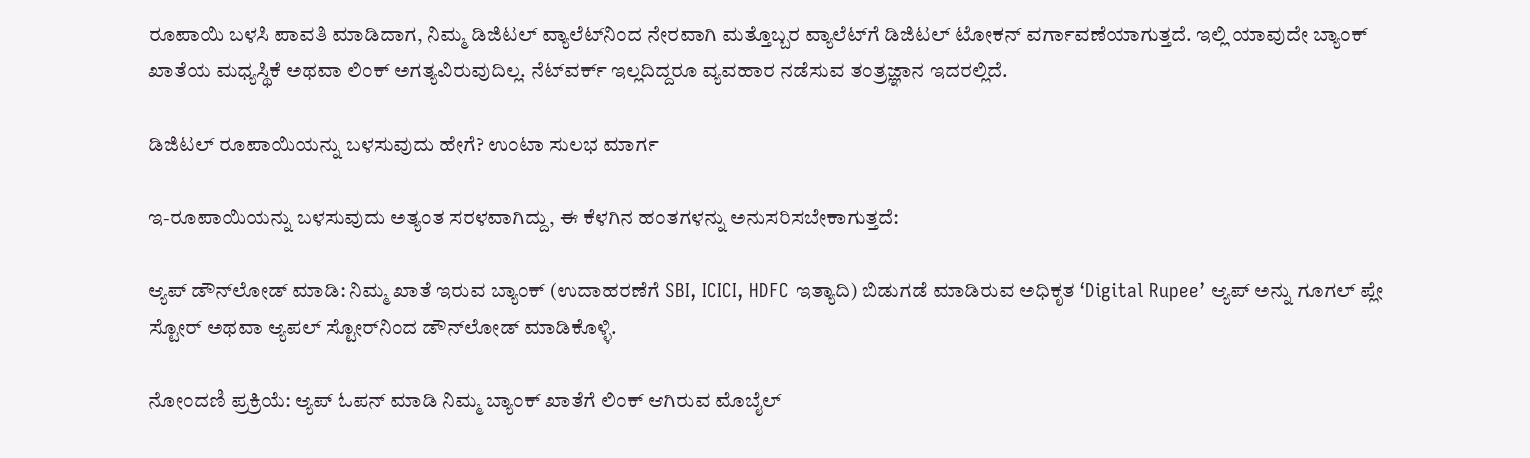ರೂಪಾಯಿ ಬಳಸಿ ಪಾವತಿ ಮಾಡಿದಾಗ, ನಿಮ್ಮ ಡಿಜಿಟಲ್ ವ್ಯಾಲೆಟ್‌ನಿಂದ ನೇರವಾಗಿ ಮತ್ತೊಬ್ಬರ ವ್ಯಾಲೆಟ್‌ಗೆ ಡಿಜಿಟಲ್ ಟೋಕನ್ ವರ್ಗಾವಣೆಯಾಗುತ್ತದೆ. ಇಲ್ಲಿ ಯಾವುದೇ ಬ್ಯಾಂಕ್ ಖಾತೆಯ ಮಧ್ಯಸ್ಥಿಕೆ ಅಥವಾ ಲಿಂಕ್ ಅಗತ್ಯವಿರುವುದಿಲ್ಲ. ನೆಟ್‌ವರ್ಕ್ ಇಲ್ಲದಿದ್ದರೂ ವ್ಯವಹಾರ ನಡೆಸುವ ತಂತ್ರಜ್ಞಾನ ಇದರಲ್ಲಿದೆ.

ಡಿಜಿಟಲ್ ರೂಪಾಯಿಯನ್ನು ಬಳಸುವುದು ಹೇಗೆ? ಉಂಟಾ ಸುಲಭ ಮಾರ್ಗ

ಇ-ರೂಪಾಯಿಯನ್ನು ಬಳಸುವುದು ಅತ್ಯಂತ ಸರಳವಾಗಿದ್ದು, ಈ ಕೆಳಗಿನ ಹಂತಗಳನ್ನು ಅನುಸರಿಸಬೇಕಾಗುತ್ತದೆ:

ಆ್ಯಪ್ ಡೌನ್‌ಲೋಡ್ ಮಾಡಿ: ನಿಮ್ಮ ಖಾತೆ ಇರುವ ಬ್ಯಾಂಕ್ (ಉದಾಹರಣೆಗೆ SBI, ICICI, HDFC ಇತ್ಯಾದಿ) ಬಿಡುಗಡೆ ಮಾಡಿರುವ ಅಧಿಕೃತ ‘Digital Rupee’ ಆ್ಯಪ್ ಅನ್ನು ಗೂಗಲ್ ಪ್ಲೇ ಸ್ಟೋರ್ ಅಥವಾ ಆ್ಯಪಲ್ ಸ್ಟೋರ್‌ನಿಂದ ಡೌನ್‌ಲೋಡ್ ಮಾಡಿಕೊಳ್ಳಿ.

ನೋಂದಣಿ ಪ್ರಕ್ರಿಯೆ: ಆ್ಯಪ್ ಓಪನ್ ಮಾಡಿ ನಿಮ್ಮ ಬ್ಯಾಂಕ್ ಖಾತೆಗೆ ಲಿಂಕ್ ಆಗಿರುವ ಮೊಬೈಲ್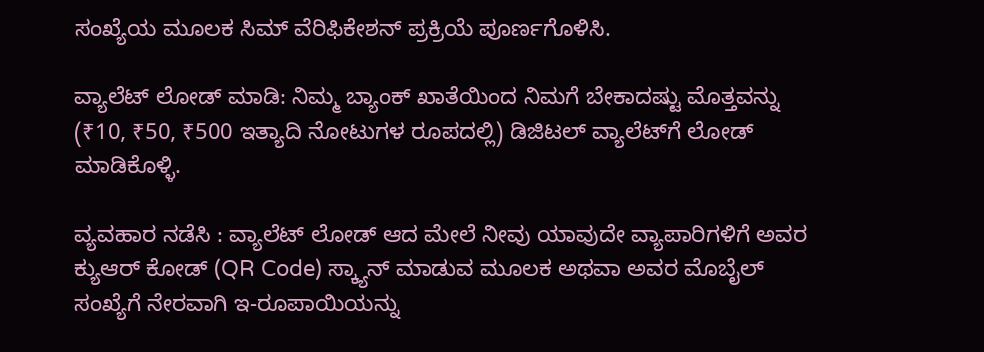ಸಂಖ್ಯೆಯ ಮೂಲಕ ಸಿಮ್ ವೆರಿಫಿಕೇಶನ್ ಪ್ರಕ್ರಿಯೆ ಪೂರ್ಣಗೊಳಿಸಿ.

ವ್ಯಾಲೆಟ್ ಲೋಡ್ ಮಾಡಿ: ನಿಮ್ಮ ಬ್ಯಾಂಕ್ ಖಾತೆಯಿಂದ ನಿಮಗೆ ಬೇಕಾದಷ್ಟು ಮೊತ್ತವನ್ನು (₹10, ₹50, ₹500 ಇತ್ಯಾದಿ ನೋಟುಗಳ ರೂಪದಲ್ಲಿ) ಡಿಜಿಟಲ್ ವ್ಯಾಲೆಟ್‌ಗೆ ಲೋಡ್ ಮಾಡಿಕೊಳ್ಳಿ.

ವ್ಯವಹಾರ ನಡೆಸಿ : ವ್ಯಾಲೆಟ್ ಲೋಡ್ ಆದ ಮೇಲೆ ನೀವು ಯಾವುದೇ ವ್ಯಾಪಾರಿಗಳಿಗೆ ಅವರ ಕ್ಯುಆರ್ ಕೋಡ್ (QR Code) ಸ್ಕ್ಯಾನ್ ಮಾಡುವ ಮೂಲಕ ಅಥವಾ ಅವರ ಮೊಬೈಲ್ ಸಂಖ್ಯೆಗೆ ನೇರವಾಗಿ ಇ-ರೂಪಾಯಿಯನ್ನು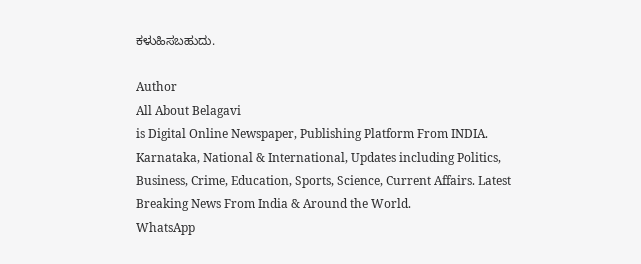ಕಳುಹಿಸಬಹುದು.

Author
All About Belagavi
is Digital Online Newspaper, Publishing Platform From INDIA. Karnataka, National & International, Updates including Politics, Business, Crime, Education, Sports, Science, Current Affairs. Latest Breaking News From India & Around the World.
WhatsApp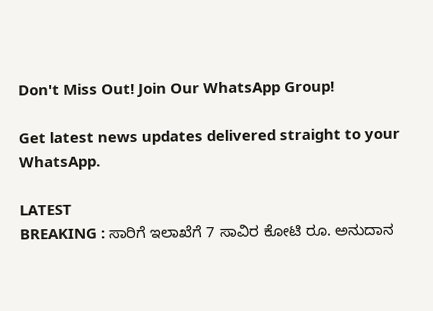Don't Miss Out! Join Our WhatsApp Group!

Get latest news updates delivered straight to your WhatsApp.

LATEST
BREAKING : ಸಾರಿಗೆ ಇಲಾಖೆಗೆ 7 ಸಾವಿರ ಕೋಟಿ ರೂ. ಅನುದಾನ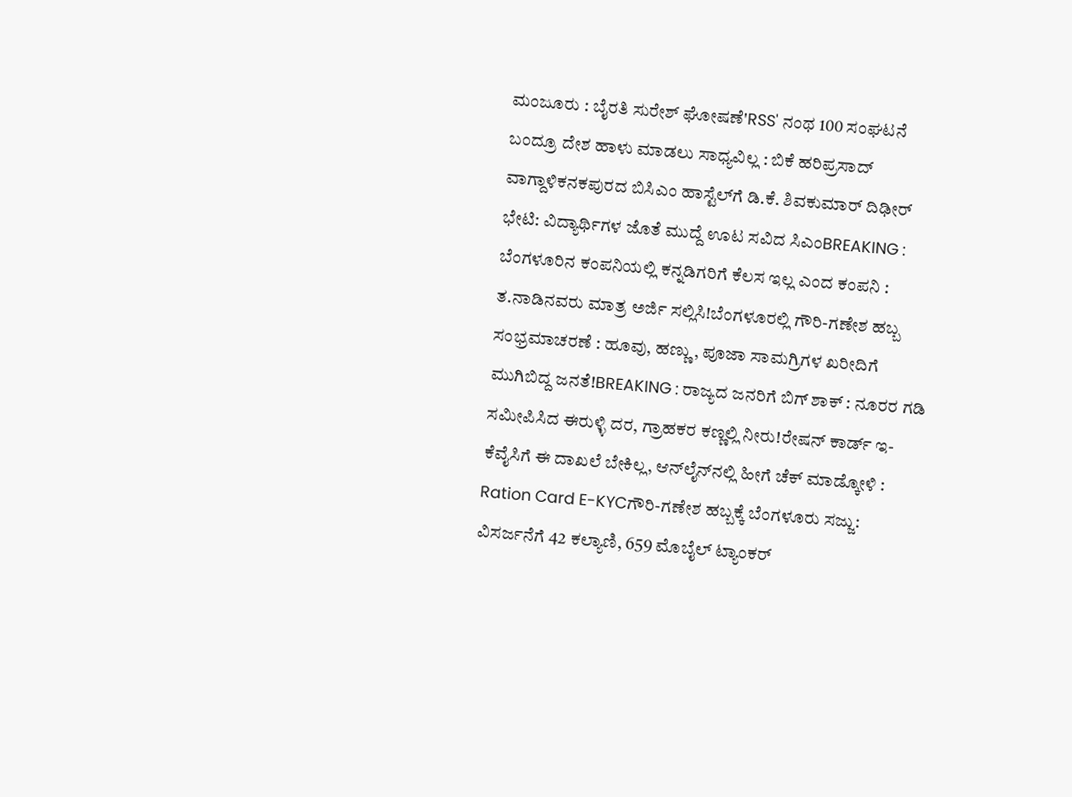ಮಂಜೂರು : ಬೈರತಿ ಸುರೇಶ್ ಘೋಷಣೆ'RSS' ನಂಥ 100 ಸಂಘಟನೆ ಬಂದ್ರೂ ದೇಶ ಹಾಳು ಮಾಡಲು ಸಾಧ್ಯವಿಲ್ಲ : ಬಿಕೆ ಹರಿಪ್ರಸಾದ್ ವಾಗ್ದಾಳಿಕನಕಪುರದ ಬಿಸಿಎಂ ಹಾಸ್ಟೆಲ್‌ಗೆ ಡಿ.ಕೆ. ಶಿವಕುಮಾರ್ ದಿಢೀರ್ ಭೇಟಿ: ವಿದ್ಯಾರ್ಥಿಗಳ ಜೊತೆ ಮುದ್ದೆ ಊಟ ಸವಿದ ಸಿಎಂBREAKING : ಬೆಂಗಳೂರಿನ ಕಂಪನಿಯಲ್ಲಿ ಕನ್ನಡಿಗರಿಗೆ ಕೆಲಸ ಇಲ್ಲ ಎಂದ ಕಂಪನಿ : ತ.ನಾಡಿನವರು ಮಾತ್ರ ಅರ್ಜಿ ಸಲ್ಲಿಸಿ!ಬೆಂಗಳೂರಲ್ಲಿ ಗೌರಿ-ಗಣೇಶ ಹಬ್ಬ ಸಂಭ್ರಮಾಚರಣೆ : ಹೂವು, ಹಣ್ಣು, ಪೂಜಾ ಸಾಮಗ್ರಿಗಳ ಖರೀದಿಗೆ ಮುಗಿಬಿದ್ದ ಜನತೆ!BREAKING : ರಾಜ್ಯದ ಜನರಿಗೆ ಬಿಗ್ ಶಾಕ್ : ನೂರರ ಗಡಿ ಸಮೀಪಿಸಿದ ಈರುಳ್ಳಿ ದರ, ಗ್ರಾಹಕರ ಕಣ್ಣಲ್ಲಿ ನೀರು!ರೇಷನ್‌ ಕಾರ್ಡ್‌ ಇ-ಕೆವೈಸಿಗೆ ಈ ದಾಖಲೆ ಬೇಕಿಲ್ಲ, ಆನ್‌ಲೈನ್‌ನಲ್ಲಿ ಹೀಗೆ ಚೆಕ್‌ ಮಾಡ್ಕೋಳಿ : Ration Card E-KYCಗೌರಿ-ಗಣೇಶ ಹಬ್ಬಕ್ಕೆ ಬೆಂಗಳೂರು ಸಜ್ಜು: ವಿಸರ್ಜನೆಗೆ 42 ಕಲ್ಯಾಣಿ, 659 ಮೊಬೈಲ್ ಟ್ಯಾಂಕರ್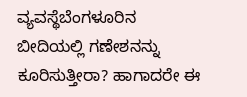ವ್ಯವಸ್ಥೆಬೆಂಗಳೂರಿನ ಬೀದಿಯಲ್ಲಿ ಗಣೇಶನನ್ನು ಕೂರಿಸುತ್ತೀರಾ? ಹಾಗಾದರೇ ಈ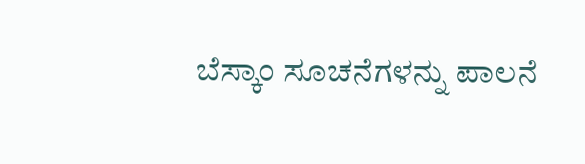ಬೆಸ್ಕಾಂ ಸೂಚನೆಗಳನ್ನು ಪಾಲನೆ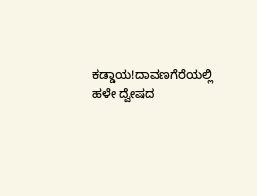ಕಡ್ಡಾಯ!ದಾವಣಗೆರೆಯಲ್ಲಿ ಹಳೇ ದ್ವೇಷದ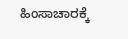ಹಿಂಸಾಚಾರಕ್ಕೆ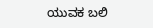ಯುವಕ ಬಲಿ